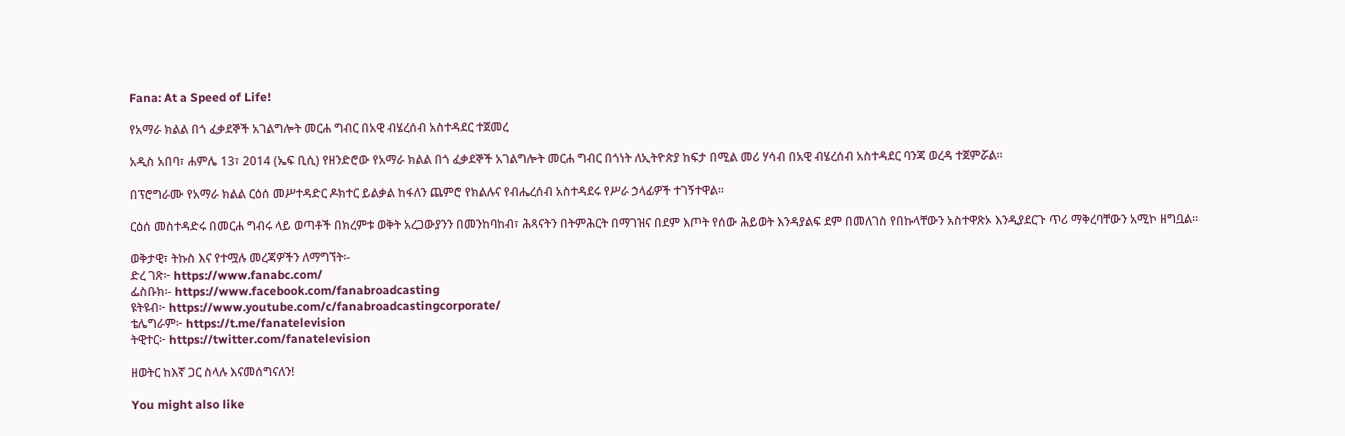Fana: At a Speed of Life!

የአማራ ክልል በጎ ፈቃደኞች አገልግሎት መርሐ ግብር በአዊ ብሄረሰብ አስተዳደር ተጀመረ

አዲስ አበባ፣ ሐምሌ 13፣ 2014 (ኤፍ ቢሲ) የዘንድሮው የአማራ ክልል በጎ ፈቃደኞች አገልግሎት መርሐ ግብር በጎነት ለኢትዮጵያ ከፍታ በሚል መሪ ሃሳብ በአዊ ብሄረሰብ አስተዳደር ባንጃ ወረዳ ተጀምሯል፡፡

በፕሮግራሙ የአማራ ክልል ርዕሰ መሥተዳድር ዶክተር ይልቃል ከፋለን ጨምሮ የክልሉና የብሔረሰብ አስተዳደሩ የሥራ ኃላፊዎች ተገኝተዋል፡፡

ርዕሰ መስተዳድሩ በመርሐ ግብሩ ላይ ወጣቶች በክረምቱ ወቅት አረጋውያንን በመንከባከብ፣ ሕጻናትን በትምሕርት በማገዝና በደም እጦት የሰው ሕይወት እንዳያልፍ ደም በመለገስ የበኩላቸውን አስተዋጽኦ እንዲያደርጉ ጥሪ ማቅረባቸውን አሚኮ ዘግቧል፡፡

ወቅታዊ፣ ትኩስ እና የተሟሉ መረጃዎችን ለማግኘት፡-
ድረ ገጽ፦ https://www.fanabc.com/
ፌስቡክ፡- https://www.facebook.com/fanabroadcasting
ዩትዩብ፦ https://www.youtube.com/c/fanabroadcastingcorporate/
ቴሌግራም፦ https://t.me/fanatelevision
ትዊተር፦ https://twitter.com/fanatelevision

ዘወትር ከእኛ ጋር ስላሉ እናመሰግናለን!

You might also like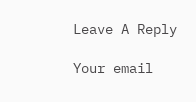Leave A Reply

Your email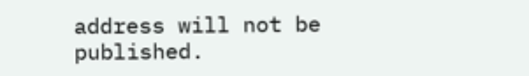address will not be published.